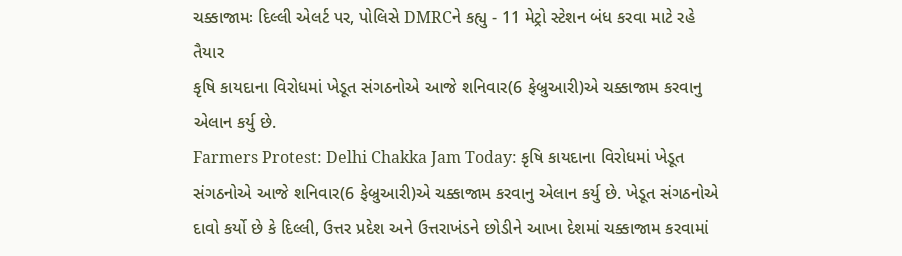ચક્કાજામઃ દિલ્લી એલર્ટ પર, પોલિસે DMRCને કહ્યુ - 11 મેટ્રો સ્ટેશન બંધ કરવા માટે રહે તૈયાર
કૃષિ કાયદાના વિરોધમાં ખેડૂત સંગઠનોએ આજે શનિવાર(6 ફેબ્રુઆરી)એ ચક્કાજામ કરવાનુ એલાન કર્યુ છે.
Farmers Protest: Delhi Chakka Jam Today: કૃષિ કાયદાના વિરોધમાં ખેડૂત સંગઠનોએ આજે શનિવાર(6 ફેબ્રુઆરી)એ ચક્કાજામ કરવાનુ એલાન કર્યુ છે. ખેડૂત સંગઠનોએ દાવો કર્યો છે કે દિલ્લી, ઉત્તર પ્રદેશ અને ઉત્તરાખંડને છોડીને આખા દેશમાં ચક્કાજામ કરવામાં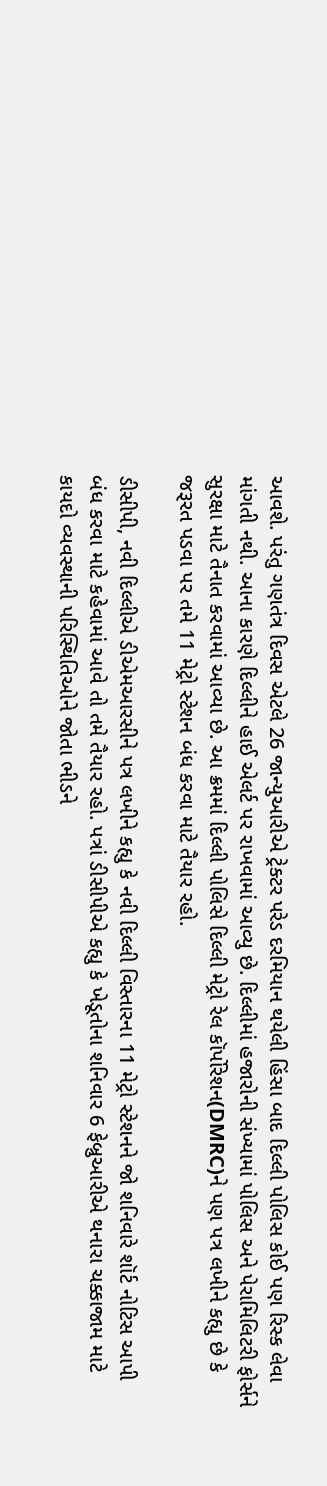આવશે. પરંતુ ગણતંત્ર દિવસ એટલે 26 જાન્યુઆરીએ ટ્રેક્ટર પરેડ દરમિયાન થયેલી હિંસા બાદ દિલ્લી પોલિસ કોઈ પણ રિસ્ક લેવા માંગતી નથી. આના કારણે દિલ્લીને હાઈ એલર્ટ પર રાખવામાં આવ્યુ છે. દિલ્લીમાં હજારોની સંખ્યામાં પોલિસ અને પેરામિલિટરી ફોર્સને સુરક્ષા માટે તૈનાત કરવામાં આવ્યા છે. આ ક્રમમાં દિલ્લી પોલિસે દિલ્લી મેટ્રો રેલ કૉર્પોરેશન(DMRC)ને પણ પત્ર લખીને કહ્યુ છે કે જરૂરત પડવા પર તમે 11 મેટ્રો સ્ટેશન બંધ કરવા માટે તૈયાર રહો.

ડીસીપી, નવી દિલ્લીએ ડીએમઆરસીને પત્ર લખીને કહ્યુ કે નવી દિલ્લી વિસ્તારના 11 મેટ્રો સ્ટેશનને જો શનિવારે શૉર્ટ નોટિસ આપી બંધ કરવા માટે કહેવામાં આવે તો તમે તૈયાર રહો. પત્રાં ડીસીપીએ કહ્યુ કે ખેડૂતોના શનિવાર 6 ફેબ્રુઆરીએ થનારા ચક્કાજામ માટે કાયદો વ્યવસ્થાની પરિસ્થિતિઓને જોતા ભીડને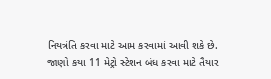નિયત્રંતિ કરવા માટે આમ કરવામાં આવી શકે છે.
જાણો કયા 11 મેટ્રો સ્ટેશન બંધ કરવા માટે તૈયાર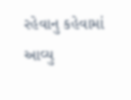રહેવાનુ કહેવામાં આવ્યુ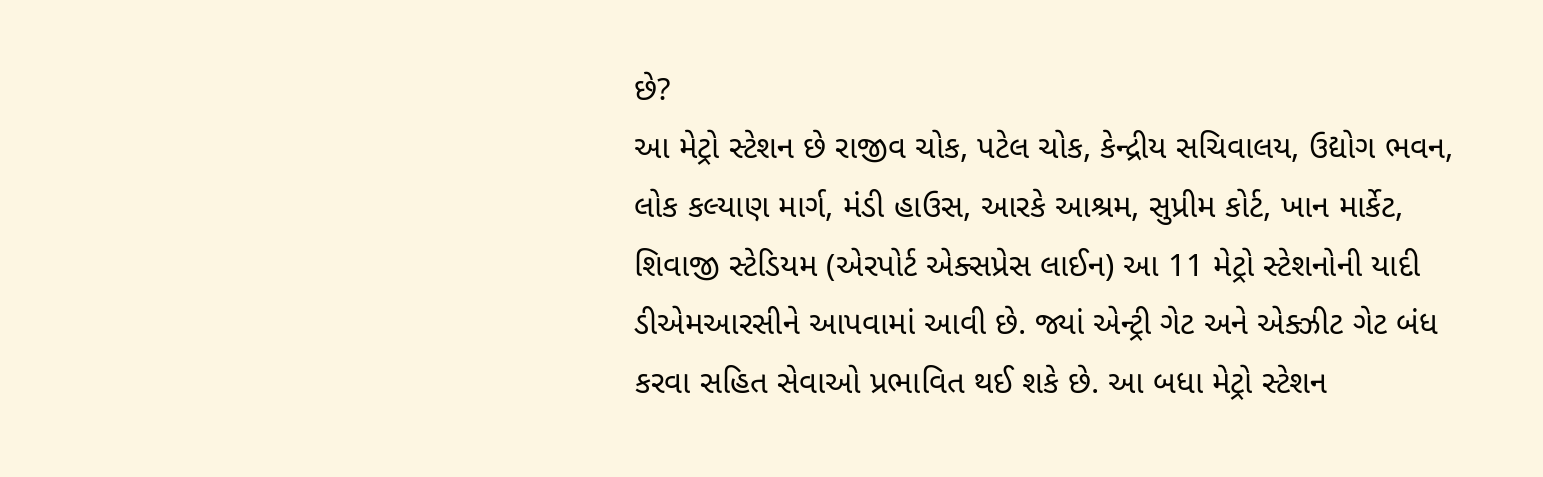છે?
આ મેટ્રો સ્ટેશન છે રાજીવ ચોક, પટેલ ચોક, કેન્દ્રીય સચિવાલય, ઉદ્યોગ ભવન, લોક કલ્યાણ માર્ગ, મંડી હાઉસ, આરકે આશ્રમ, સુપ્રીમ કોર્ટ, ખાન માર્કેટ, શિવાજી સ્ટેડિયમ (એરપોર્ટ એક્સપ્રેસ લાઈન) આ 11 મેટ્રો સ્ટેશનોની યાદી ડીએમઆરસીને આપવામાં આવી છે. જ્યાં એન્ટ્રી ગેટ અને એક્ઝીટ ગેટ બંધ કરવા સહિત સેવાઓ પ્રભાવિત થઈ શકે છે. આ બધા મેટ્રો સ્ટેશન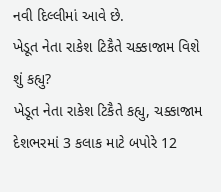નવી દિલ્લીમાં આવે છે.
ખેડૂત નેતા રાકેશ ટિકૈતે ચક્કાજામ વિશે શું કહ્યુ?
ખેડૂત નેતા રાકેશ ટિકૈતે કહ્યુ, ચક્કાજામ દેશભરમાં 3 કલાક માટે બપોરે 12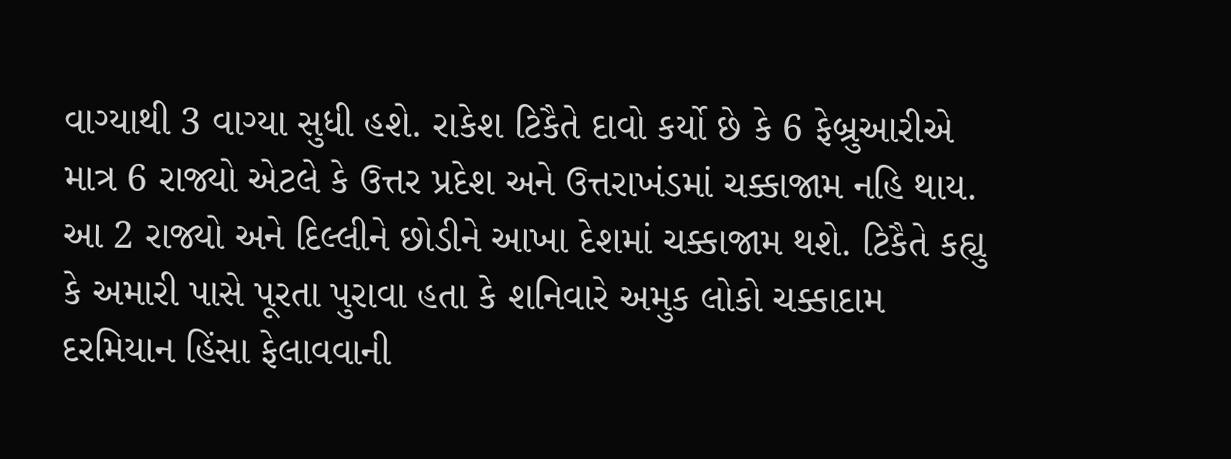વાગ્યાથી 3 વાગ્યા સુધી હશે. રાકેશ ટિકૈતે દાવો કર્યો છે કે 6 ફેબ્રુઆરીએ માત્ર 6 રાજ્યો એટલે કે ઉત્તર પ્રદેશ અને ઉત્તરાખંડમાં ચક્કાજામ નહિ થાય. આ 2 રાજ્યો અને દિલ્લીને છોડીને આખા દેશમાં ચક્કાજામ થશે. ટિકૈતે કહ્યુ કે અમારી પાસે પૂરતા પુરાવા હતા કે શનિવારે અમુક લોકો ચક્કાદામ દરમિયાન હિંસા ફેલાવવાની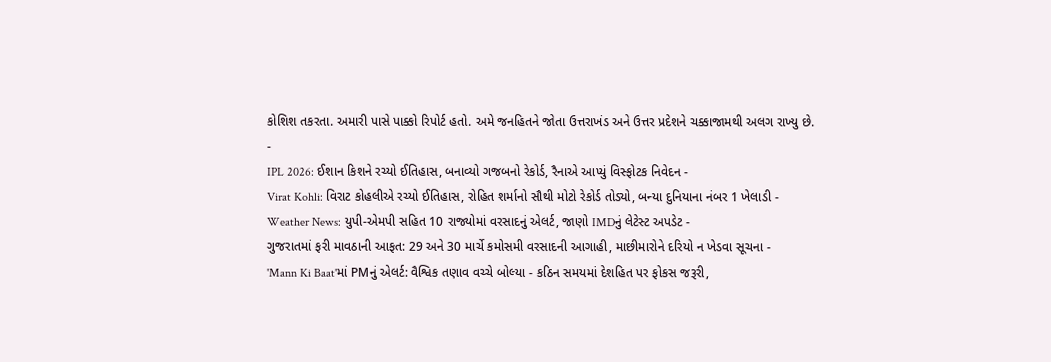કોશિશ તકરતા. અમારી પાસે પાક્કો રિપોર્ટ હતો. અમે જનહિતને જોતા ઉત્તરાખંડ અને ઉત્તર પ્રદેશને ચક્કાજામથી અલગ રાખ્યુ છે.
-
IPL 2026: ઈશાન કિશને રચ્યો ઈતિહાસ, બનાવ્યો ગજબનો રેકોર્ડ, રૈનાએ આપ્યું વિસ્ફોટક નિવેદન -
Virat Kohli: વિરાટ કોહલીએ રચ્યો ઈતિહાસ, રોહિત શર્માનો સૌથી મોટો રેકોર્ડ તોડ્યો, બન્યા દુનિયાના નંબર 1 ખેલાડી -
Weather News: યુપી-એમપી સહિત 10 રાજ્યોમાં વરસાદનું એલર્ટ, જાણો IMDનું લેટેસ્ટ અપડેટ -
ગુજરાતમાં ફરી માવઠાની આફત: 29 અને 30 માર્ચે કમોસમી વરસાદની આગાહી, માછીમારોને દરિયો ન ખેડવા સૂચના -
'Mann Ki Baat'માં PMનું એલર્ટ: વૈશ્વિક તણાવ વચ્ચે બોલ્યા - કઠિન સમયમાં દેશહિત પર ફોકસ જરૂરી,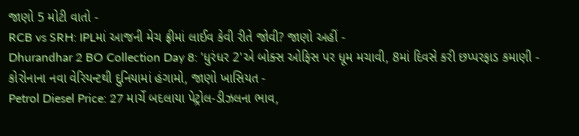જાણો 5 મોટી વાતો -
RCB vs SRH: IPLમાં આજની મેચ ફ્રીમાં લાઈવ કેવી રીતે જોવી? જાણો અહીં -
Dhurandhar 2 BO Collection Day 8: 'ધુરંધર 2'એ બોક્સ ઓફિસ પર ધૂમ મચાવી, 8માં દિવસે કરી છપ્પરફાડ કમાણી -
કોરોનાના નવા વેરિયન્ટથી દુનિયામાં હંગામો, જાણો ખાસિયત -
Petrol Diesel Price: 27 માર્ચે બદલાયા પેટ્રોલ-ડીઝલના ભાવ,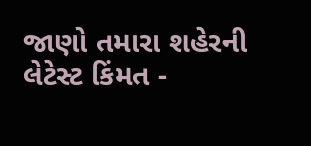જાણો તમારા શહેરની લેટેસ્ટ કિંમત -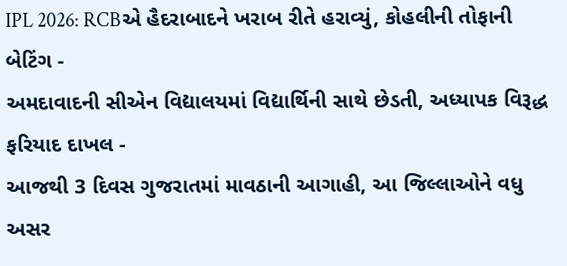IPL 2026: RCBએ હૈદરાબાદને ખરાબ રીતે હરાવ્યું, કોહલીની તોફાની બેટિંગ -
અમદાવાદની સીએન વિદ્યાલયમાં વિદ્યાર્થિની સાથે છેડતી, અધ્યાપક વિરૂદ્ધ ફરિયાદ દાખલ -
આજથી 3 દિવસ ગુજરાતમાં માવઠાની આગાહી, આ જિલ્લાઓને વધુ અસર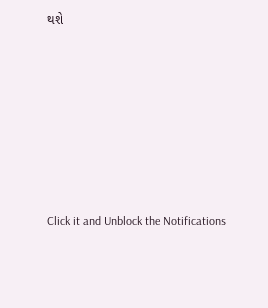થશે








Click it and Unblock the Notifications